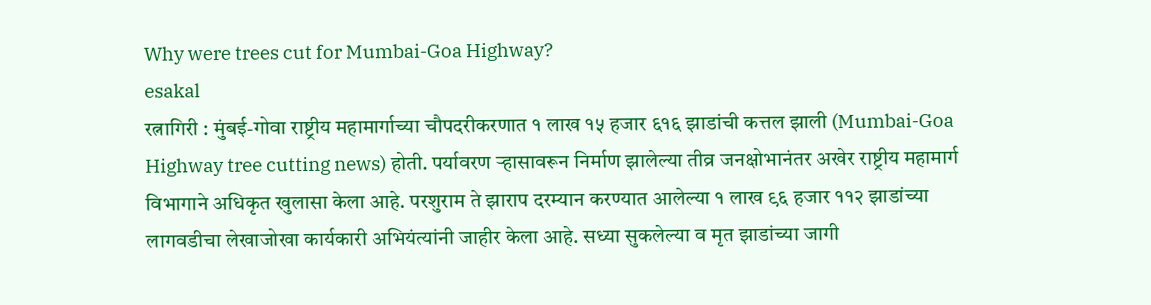Why were trees cut for Mumbai-Goa Highway?
esakal
रत्नागिरी : मुंबई-गोवा राष्ट्रीय महामार्गाच्या चौपदरीकरणात १ लाख १५ हजार ६१६ झाडांची कत्तल झाली (Mumbai-Goa Highway tree cutting news) होती. पर्यावरण ऱ्हासावरून निर्माण झालेल्या तीव्र जनक्षोभानंतर अखेर राष्ट्रीय महामार्ग विभागाने अधिकृत खुलासा केला आहे. परशुराम ते झाराप दरम्यान करण्यात आलेल्या १ लाख ९६ हजार ११२ झाडांच्या लागवडीचा लेखाजोखा कार्यकारी अभियंत्यांनी जाहीर केला आहे. सध्या सुकलेल्या व मृत झाडांच्या जागी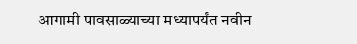आगामी पावसाळ्याच्या मध्यापर्यंत नवीन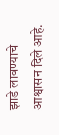झाडे लावण्याचे आश्वासन दिले आहे.